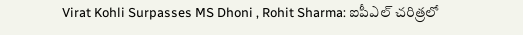Virat Kohli Surpasses MS Dhoni , Rohit Sharma: ఐపీఎల్ చరిత్రలో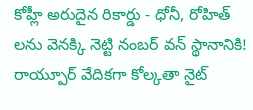కోహ్లీ అరుదైన రికార్డు - ధోనీ, రోహిత్ లను వెనక్కి నెట్టి నంబర్ వన్ స్థానానికి!
రాయ్పూర్ వేదికగా కోల్కతా నైట్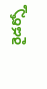రైడర్స్తో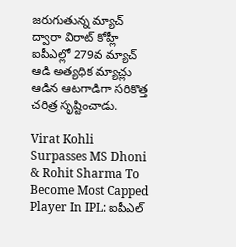జరుగుతున్న మ్యాచ్ ద్వారా విరాట్ కోహ్లీ ఐపీఎల్లో 279వ మ్యాచ్ ఆడి అత్యధిక మ్యాచ్లు ఆడిన ఆటగాడిగా సరికొత్త చరిత్ర సృష్టించాడు.

Virat Kohli Surpasses MS Dhoni & Rohit Sharma To Become Most Capped Player In IPL: ఐపీఎల్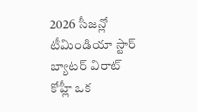2026 సీజన్లో టీమిండియా స్టార్ బ్యాటర్ విరాట్ కోహ్లీ ఒక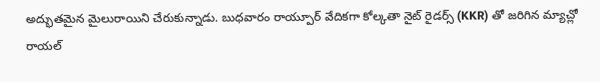అద్భుతమైన మైలురాయిని చేరుకున్నాడు. బుధవారం రాయ్పూర్ వేదికగా కోల్కతా నైట్ రైడర్స్ (KKR) తో జరిగిన మ్యాచ్లో రాయల్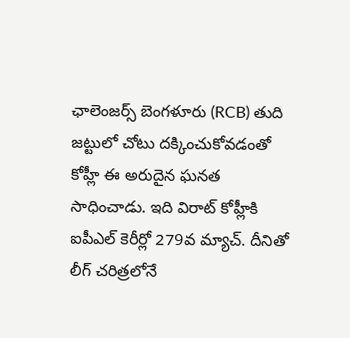ఛాలెంజర్స్ బెంగళూరు (RCB) తుది జట్టులో చోటు దక్కించుకోవడంతో కోహ్లీ ఈ అరుదైన ఘనత సాధించాడు. ఇది విరాట్ కోహ్లీకి ఐపీఎల్ కెరీర్లో 279వ మ్యాచ్. దీనితో లీగ్ చరిత్రలోనే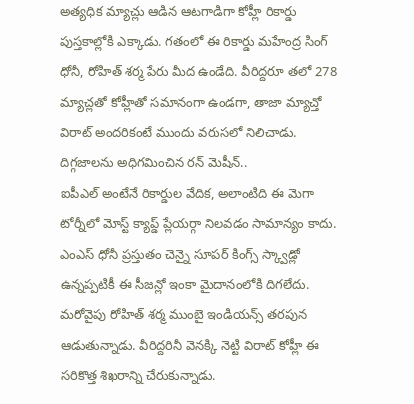అత్యధిక మ్యాచ్లు ఆడిన ఆటగాడిగా కోహ్లీ రికార్డు పుస్తకాల్లోకి ఎక్కాడు. గతంలో ఈ రికార్డు మహేంద్ర సింగ్ ధోనీ, రోహిత్ శర్మ పేరు మీద ఉండేది. వీరిద్దరూ తలో 278 మ్యాచ్లతో కోహ్లీతో సమానంగా ఉండగా, తాజా మ్యాచ్తో విరాట్ అందరికంటే ముందు వరుసలో నిలిచాడు.
దిగ్గజాలను అధిగమించిన రన్ మెషీన్..
ఐపీఎల్ అంటేనే రికార్డుల వేదిక, అలాంటిది ఈ మెగా టోర్నీలో మోస్ట్ క్యాప్డ్ ప్లేయర్గా నిలవడం సామాన్యం కాదు. ఎంఎస్ ధోనీ ప్రస్తుతం చెన్నై సూపర్ కింగ్స్ స్క్వాడ్లో ఉన్నప్పటికీ ఈ సీజన్లో ఇంకా మైదానంలోకి దిగలేదు. మరోవైపు రోహిత్ శర్మ ముంబై ఇండియన్స్ తరపున ఆడుతున్నాడు. వీరిద్దరినీ వెనక్కి నెట్టి విరాట్ కోహ్లీ ఈ సరికొత్త శిఖరాన్ని చేరుకున్నాడు.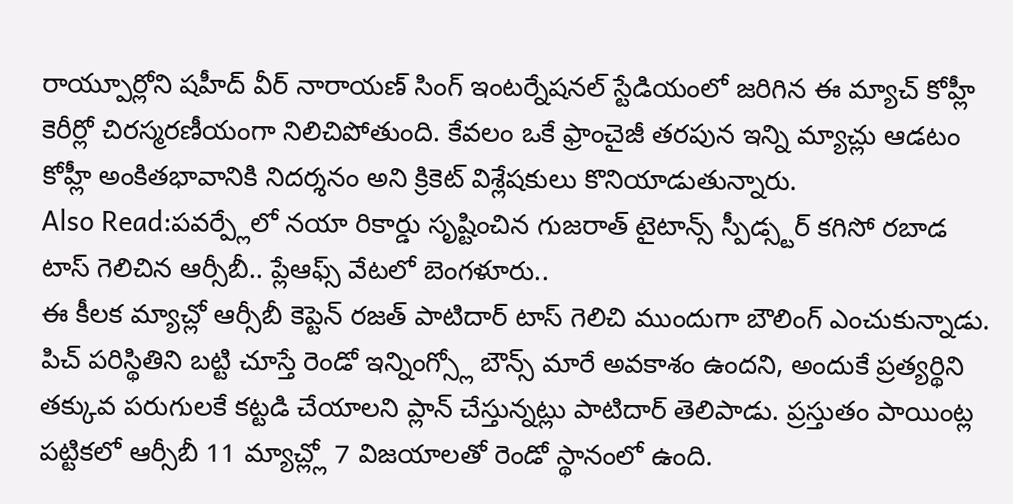రాయ్పూర్లోని షహీద్ వీర్ నారాయణ్ సింగ్ ఇంటర్నేషనల్ స్టేడియంలో జరిగిన ఈ మ్యాచ్ కోహ్లీ కెరీర్లో చిరస్మరణీయంగా నిలిచిపోతుంది. కేవలం ఒకే ఫ్రాంచైజీ తరపున ఇన్ని మ్యాచ్లు ఆడటం కోహ్లీ అంకితభావానికి నిదర్శనం అని క్రికెట్ విశ్లేషకులు కొనియాడుతున్నారు.
Also Read:పవర్ప్లేలో నయా రికార్డు సృష్టించిన గుజరాత్ టైటాన్స్ స్పీడ్స్టర్ కగిసో రబాడ
టాస్ గెలిచిన ఆర్సీబీ.. ప్లేఆఫ్స్ వేటలో బెంగళూరు..
ఈ కీలక మ్యాచ్లో ఆర్సీబీ కెప్టెన్ రజత్ పాటిదార్ టాస్ గెలిచి ముందుగా బౌలింగ్ ఎంచుకున్నాడు. పిచ్ పరిస్థితిని బట్టి చూస్తే రెండో ఇన్నింగ్స్లో బౌన్స్ మారే అవకాశం ఉందని, అందుకే ప్రత్యర్థిని తక్కువ పరుగులకే కట్టడి చేయాలని ప్లాన్ చేస్తున్నట్లు పాటిదార్ తెలిపాడు. ప్రస్తుతం పాయింట్ల పట్టికలో ఆర్సీబీ 11 మ్యాచ్ల్లో 7 విజయాలతో రెండో స్థానంలో ఉంది.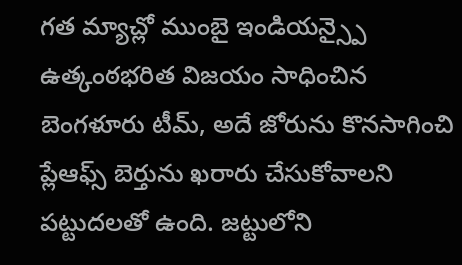గత మ్యాచ్లో ముంబై ఇండియన్స్పై ఉత్కంఠభరిత విజయం సాధించిన బెంగళూరు టీమ్, అదే జోరును కొనసాగించి ప్లేఆఫ్స్ బెర్తును ఖరారు చేసుకోవాలని పట్టుదలతో ఉంది. జట్టులోని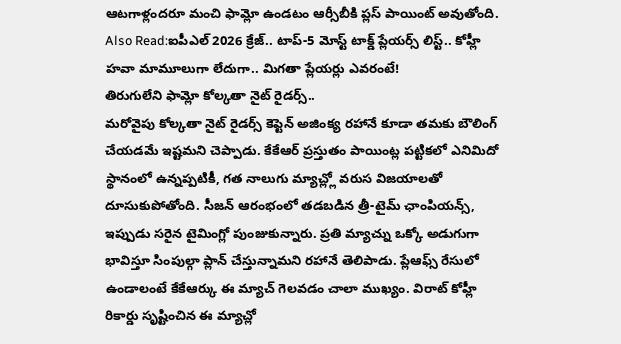ఆటగాళ్లందరూ మంచి ఫామ్లో ఉండటం ఆర్సీబీకి ప్లస్ పాయింట్ అవుతోంది.
Also Read:ఐపీఎల్ 2026 క్రేజ్.. టాప్-5 మోస్ట్ టాక్డ్ ప్లేయర్స్ లిస్ట్.. కోహ్లీ హవా మామూలుగా లేదుగా.. మిగతా ప్లేయర్లు ఎవరంటే!
తిరుగులేని ఫామ్లో కోల్కతా నైట్ రైడర్స్..
మరోవైపు కోల్కతా నైట్ రైడర్స్ కెప్టెన్ అజింక్య రహానే కూడా తమకు బౌలింగ్ చేయడమే ఇష్టమని చెప్పాడు. కేకేఆర్ ప్రస్తుతం పాయింట్ల పట్టికలో ఎనిమిదో స్థానంలో ఉన్నప్పటికీ, గత నాలుగు మ్యాచ్ల్లో వరుస విజయాలతో దూసుకుపోతోంది. సీజన్ ఆరంభంలో తడబడిన త్రీ-టైమ్ ఛాంపియన్స్, ఇప్పుడు సరైన టైమింగ్లో పుంజుకున్నారు. ప్రతి మ్యాచ్ను ఒక్కో అడుగుగా భావిస్తూ సింపుల్గా ప్లాన్ చేస్తున్నామని రహానే తెలిపాడు. ప్లేఆఫ్స్ రేసులో ఉండాలంటే కేకేఆర్కు ఈ మ్యాచ్ గెలవడం చాలా ముఖ్యం. విరాట్ కోహ్లీ రికార్డు సృష్టించిన ఈ మ్యాచ్లో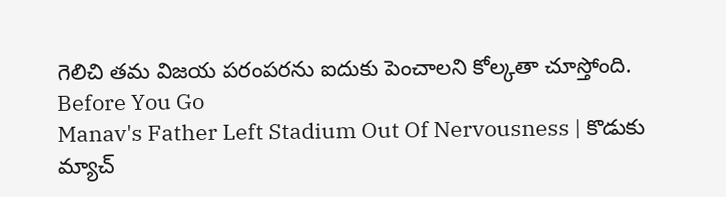గెలిచి తమ విజయ పరంపరను ఐదుకు పెంచాలని కోల్కతా చూస్తోంది.
Before You Go
Manav's Father Left Stadium Out Of Nervousness | కొడుకు మ్యాచ్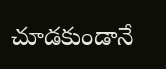చూడకుండానే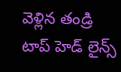వెళ్లిన తండ్రి
టాప్ హెడ్ లైన్స్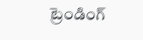ట్రెండింగ్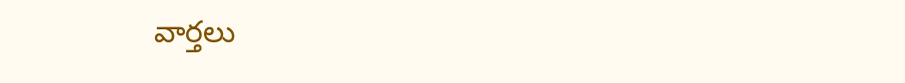వార్తలు